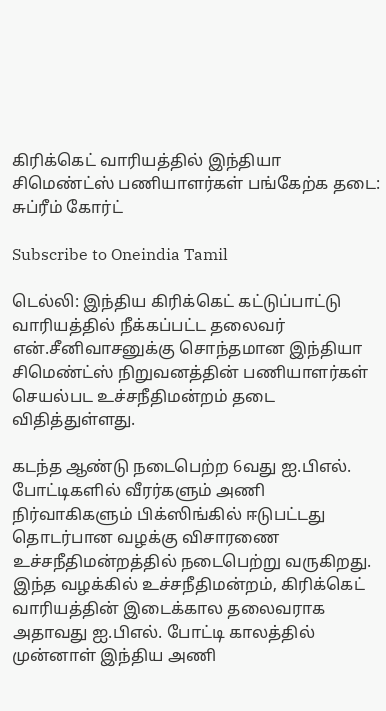கிரிக்கெட் வாரியத்தில் இந்தியா சிமெண்ட்ஸ் பணியாளர்கள் பங்கேற்க தடை: சுப்ரீம் கோர்ட்

Subscribe to Oneindia Tamil

டெல்லி: இந்திய கிரிக்கெட் கட்டுப்பாட்டு வாரியத்தில் நீக்கப்பட்ட தலைவர் என்.சீனிவாசனுக்கு சொந்தமான இந்தியா சிமெண்ட்ஸ் நிறுவனத்தின் பணியாளர்கள் செயல்பட உச்சநீதிமன்றம் தடை விதித்துள்ளது.

கடந்த ஆண்டு நடைபெற்ற 6வது ஐ.பிஎல். போட்டிகளில் வீரர்களும் அணி நிர்வாகிகளும் பிக்ஸிங்கில் ஈடுபட்டது தொடர்பான வழக்கு விசாரணை உச்சநீதிமன்றத்தில் நடைபெற்று வருகிறது. இந்த வழக்கில் உச்சநீதிமன்றம், கிரிக்கெட் வாரியத்தின் இடைக்கால தலைவராக அதாவது ஐ.பிஎல். போட்டி காலத்தில் முன்னாள் இந்திய அணி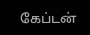கேப்டன்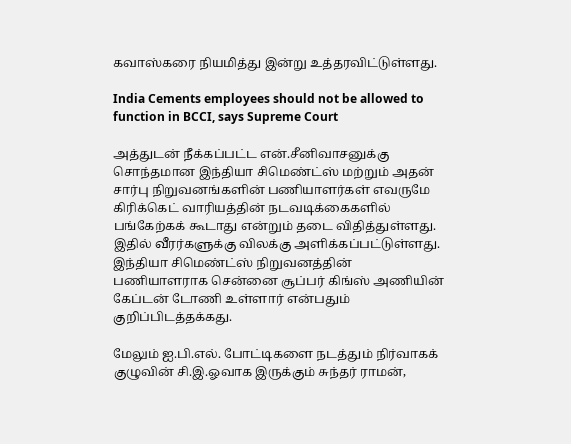கவாஸ்கரை நியமித்து இன்று உத்தரவிட்டுள்ளது.

India Cements employees should not be allowed to function in BCCI, says Supreme Court

அத்துடன் நீக்கப்பட்ட என்.சீனிவாசனுக்கு சொந்தமான இந்தியா சிமெண்ட்ஸ் மற்றும் அதன் சார்பு நிறுவனங்களின் பணியாளர்கள் எவருமே கிரிக்கெட் வாரியத்தின் நடவடிக்கைகளில் பங்கேற்கக் கூடாது என்றும் தடை விதித்துள்ளது. இதில் வீரர்களுக்கு விலக்கு அளிக்கப்பட்டுள்ளது. இந்தியா சிமெண்ட்ஸ் நிறுவனத்தின் பணியாளராக சென்னை சூப்பர் கிங்ஸ் அணியின் கேப்டன் டோணி உள்ளார் என்பதும் குறிப்பிடத்தக்கது.

மேலும் ஐ.பி.எல். போட்டிகளை நடத்தும் நிர்வாகக் குழுவின் சி.இ.ஓவாக இருக்கும் சுந்தர் ராமன்,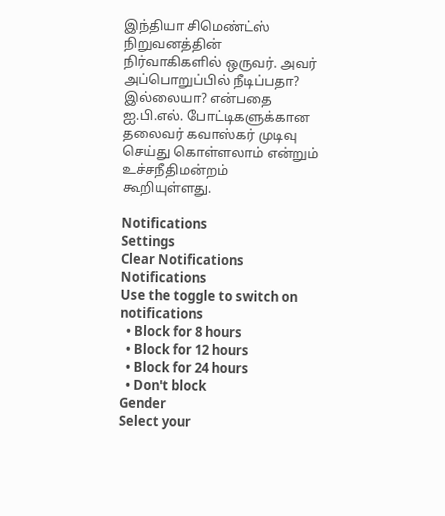இந்தியா சிமெண்ட்ஸ் நிறுவனத்தின் நிர்வாகிகளில் ஒருவர். அவர் அப்பொறுப்பில் நீடிப்பதா? இல்லையா? என்பதை ஐ.பி.எல். போட்டிகளுக்கான தலைவர் கவாஸ்கர் முடிவு செய்து கொள்ளலாம் என்றும் உச்சநீதிமன்றம் கூறியுள்ளது.

Notifications
Settings
Clear Notifications
Notifications
Use the toggle to switch on notifications
  • Block for 8 hours
  • Block for 12 hours
  • Block for 24 hours
  • Don't block
Gender
Select your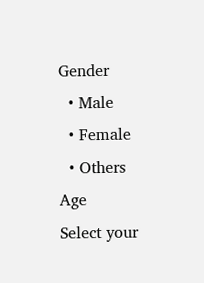Gender
  • Male
  • Female
  • Others
Age
Select your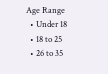Age Range
  • Under 18
  • 18 to 25
  • 26 to 35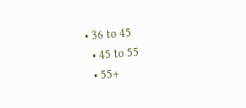• 36 to 45
  • 45 to 55
  • 55+